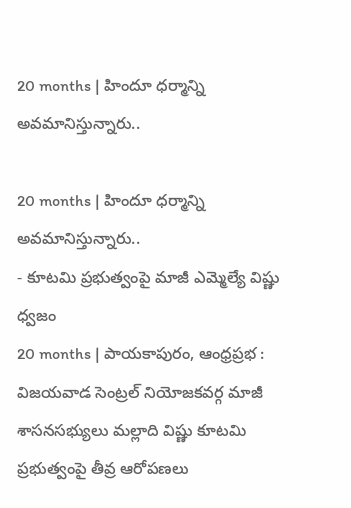20 months | హిందూ ధర్మాన్ని అవమానిస్తున్నారు..

20 months | హిందూ ధర్మాన్ని అవమానిస్తున్నారు..
- కూటమి ప్రభుత్వంపై మాజీ ఎమ్మెల్యే విష్ణు ధ్వజం
20 months | పాయకాపురం, ఆంధ్రప్రభ : విజయవాడ సెంట్రల్ నియోజకవర్గ మాజీ శాసనసభ్యులు మల్లాది విష్ణు కూటమి ప్రభుత్వంపై తీవ్ర ఆరోపణలు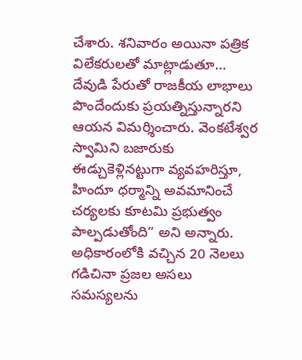చేశారు. శనివారం అయినా పత్రిక విలేకరులతో మాట్లాడుతూ… దేవుడి పేరుతో రాజకీయ లాభాలు పొందేందుకు ప్రయత్నిస్తున్నారని ఆయన విమర్శించారు. వెంకటేశ్వర స్వామిని బజారుకు ఈడ్చుకెళ్లినట్టుగా వ్యవహరిస్తూ, హిందూ ధర్మాన్ని అవమానించే చర్యలకు కూటమి ప్రభుత్వం పాల్పడుతోంది” అని అన్నారు.
అధికారంలోకి వచ్చిన 20 నెలలు గడిచినా ప్రజల అసలు సమస్యలను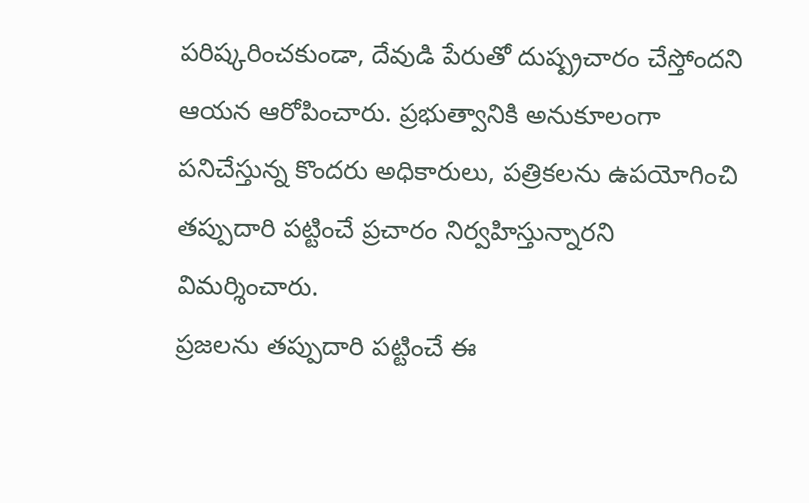పరిష్కరించకుండా, దేవుడి పేరుతో దుష్ప్రచారం చేస్తోందని ఆయన ఆరోపించారు. ప్రభుత్వానికి అనుకూలంగా పనిచేస్తున్న కొందరు అధికారులు, పత్రికలను ఉపయోగించి తప్పుదారి పట్టించే ప్రచారం నిర్వహిస్తున్నారని విమర్శించారు.
ప్రజలను తప్పుదారి పట్టించే ఈ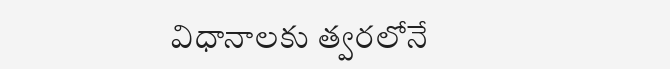విధానాలకు త్వరలోనే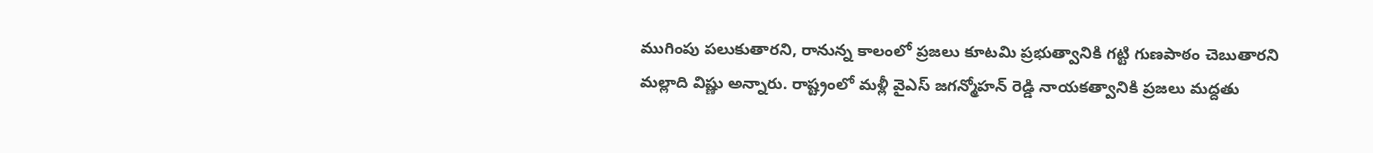ముగింపు పలుకుతారని, రానున్న కాలంలో ప్రజలు కూటమి ప్రభుత్వానికి గట్టి గుణపాఠం చెబుతారని మల్లాది విష్ణు అన్నారు. రాష్ట్రంలో మళ్లీ వైఎస్ జగన్మోహన్ రెడ్డి నాయకత్వానికి ప్రజలు మద్దతు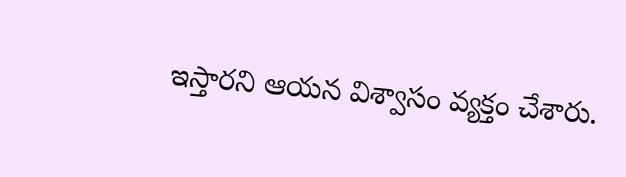ఇస్తారని ఆయన విశ్వాసం వ్యక్తం చేశారు.